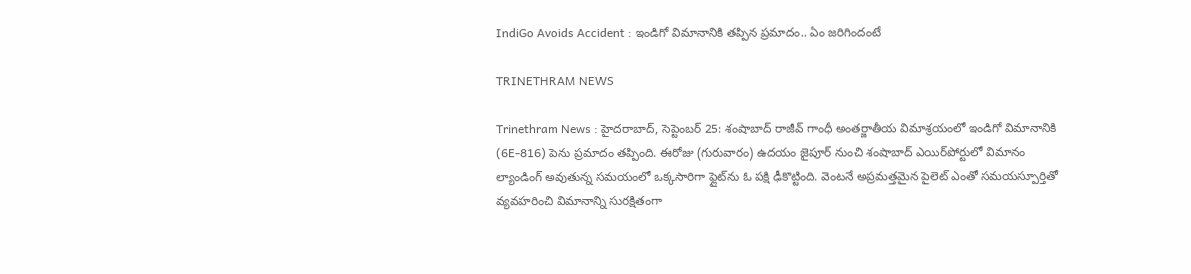IndiGo Avoids Accident : ఇండిగో విమానానికి తప్పిన ప్రమాదం.. ఏం జరిగిందంటే

TRINETHRAM NEWS

Trinethram News : హైదరాబాద్, సెప్టెంబర్ 25: శంషాబాద్ రాజీవ్ గాంధీ అంతర్జాతీయ విమాశ్రయంలో ఇండిగో విమానానికి (6E-816) పెను ప్రమాదం తప్పింది. ఈరోజు (గురువారం) ఉదయం జైపూర్ నుంచి శంషాబాద్ ఎయిర్‌పోర్టులో విమానం ల్యాండింగ్ అవుతున్న సమయంలో ఒక్కసారిగా ఫ్లైట్‌ను ఓ పక్షి ఢీకొట్టింది. వెంటనే అప్రమత్తమైన పైలెట్ ఎంతో సమయస్పూర్తితో వ్యవహరించి విమానాన్ని సురక్షితంగా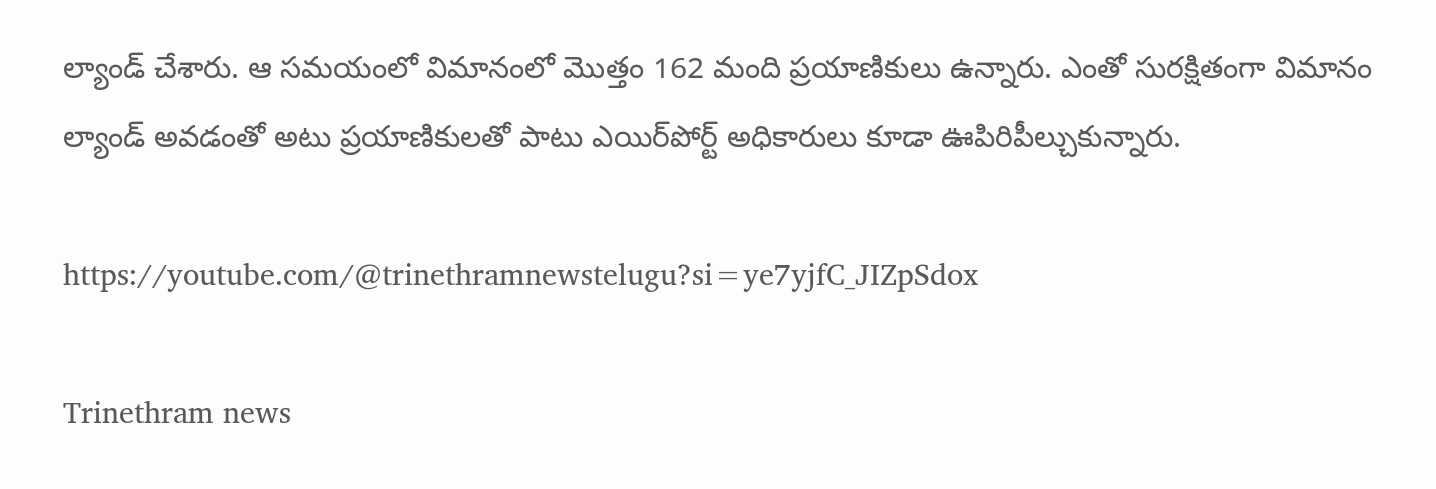ల్యాండ్ చేశారు. ఆ సమయంలో విమానంలో మొత్తం 162 మంది ప్రయాణికులు ఉన్నారు. ఎంతో సురక్షితంగా విమానం ల్యాండ్ అవడంతో అటు ప్రయాణికులతో పాటు ఎయిర్‌పోర్ట్ అధికారులు కూడా ఊపిరిపీల్చుకున్నారు.

https://youtube.com/@trinethramnewstelugu?si=ye7yjfC_JIZpSdox

Trinethram news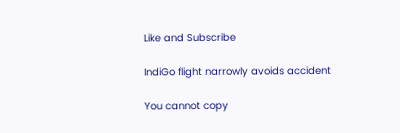Like and Subscribe

IndiGo flight narrowly avoids accident

You cannot copy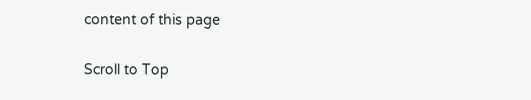content of this page

Scroll to Top